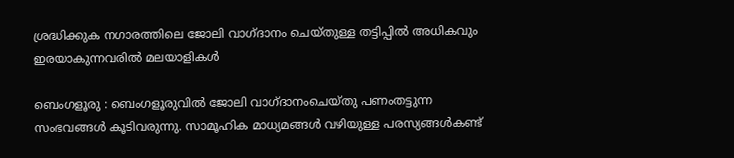ശ്രദ്ധിക്കുക നഗാരത്തിലെ ജോലി വാഗ്ദാനം ചെയ്തുള്ള തട്ടിപ്പിൽ അധികവും ഇരയാകുന്നവരിൽ മലയാളികൾ

ബെംഗളൂരു : ബെംഗളൂരുവിൽ ജോലി വാഗ്ദാനംചെയ്തു പണംതട്ടുന്ന സംഭവങ്ങൾ കൂടിവരുന്നു. സാമൂഹിക മാധ്യമങ്ങൾ വഴിയുള്ള പരസ്യങ്ങൾകണ്ട്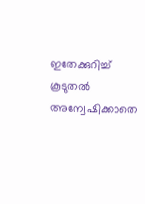ഇതേക്കുറിച്ച് കൂടുതൽ അന്വേഷിക്കാതെ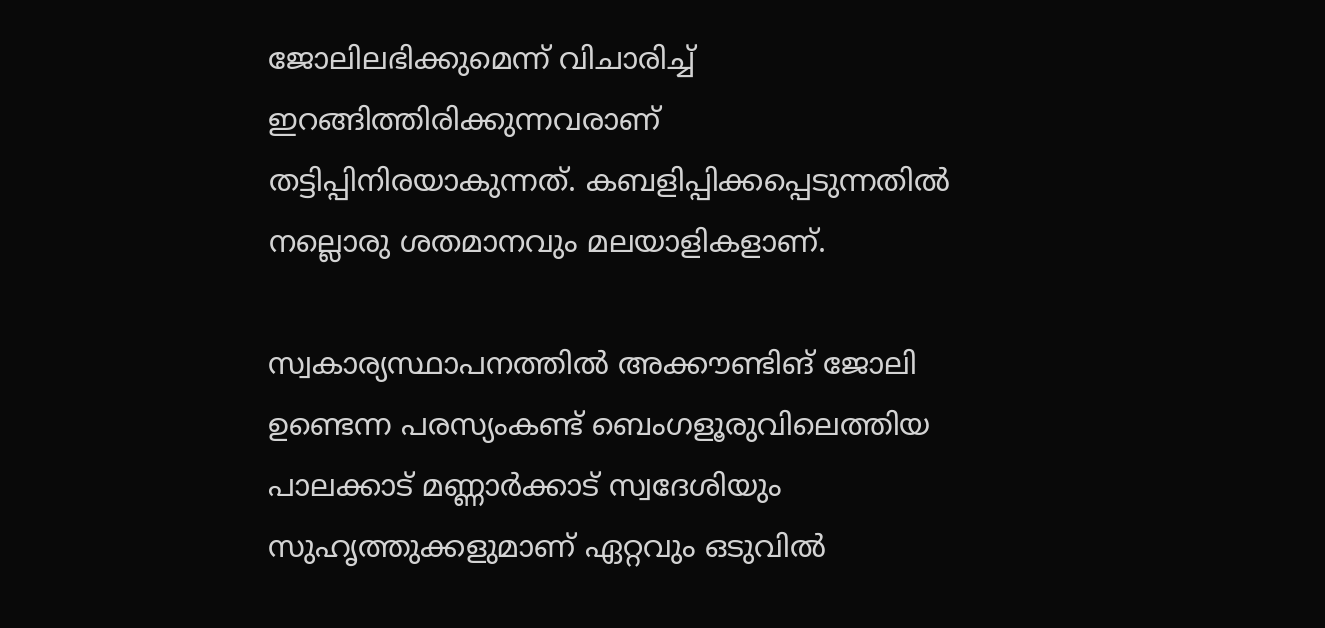ജോലിലഭിക്കുമെന്ന് വിചാരിച്ച് ഇറങ്ങിത്തിരിക്കുന്നവരാണ് തട്ടിപ്പിനിരയാകുന്നത്. കബളിപ്പിക്കപ്പെടുന്നതിൽ നല്ലൊരു ശതമാനവും മലയാളികളാണ്.

സ്വകാര്യസ്ഥാപനത്തിൽ അക്കൗണ്ടിങ് ജോലി ഉണ്ടെന്ന പരസ്യംകണ്ട് ബെംഗളൂരുവിലെത്തിയ പാലക്കാട് മണ്ണാർക്കാട് സ്വദേശിയും സുഹൃത്തുക്കളുമാണ് ഏറ്റവും ഒടുവിൽ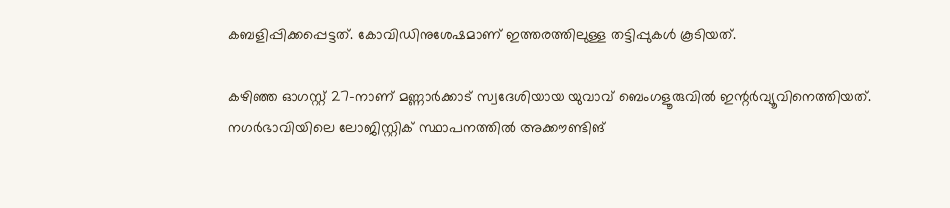കബളിപ്പിക്കപ്പെട്ടത്. കോവിഡിനുശേഷമാണ് ഇത്തരത്തിലുള്ള തട്ടിപ്പുകൾ കൂടിയത്.

കഴിഞ്ഞ ഓഗസ്റ്റ് 27-നാണ് മണ്ണാർക്കാട് സ്വദേശിയായ യുവാവ് ബെംഗളൂരുവിൽ ഇന്റർവ്യൂവിനെത്തിയത്. നഗർഭാവിയിലെ ലോജിസ്റ്റിക് സ്ഥാപനത്തിൽ അക്കൗണ്ടിങ്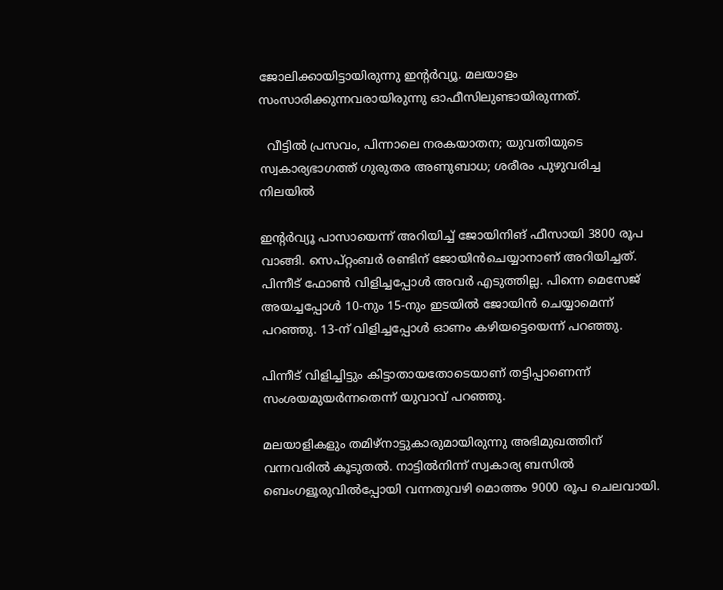ജോലിക്കായിട്ടായിരുന്നു ഇന്റർവ്യൂ. മലയാളം സംസാരിക്കുന്നവരായിരുന്നു ഓഫീസിലുണ്ടായിരുന്നത്.

  വീട്ടിൽ പ്രസവം, പിന്നാലെ നരകയാതന; യുവതിയുടെ സ്വകാര്യഭാഗത്ത് ഗുരുതര അണുബാധ; ശരീരം പുഴുവരിച്ച നിലയിൽ

ഇന്റർവ്യൂ പാസായെന്ന് അറിയിച്ച് ജോയിനിങ് ഫീസായി 3800 രൂപ വാങ്ങി. സെപ്റ്റംബർ രണ്ടിന് ജോയിൻചെയ്യാനാണ് അറിയിച്ചത്. പിന്നീട് ഫോൺ വിളിച്ചപ്പോൾ അവർ എടുത്തില്ല. പിന്നെ മെസേജ് അയച്ചപ്പോൾ 10-നും 15-നും ഇടയിൽ ജോയിൻ ചെയ്യാമെന്ന് പറഞ്ഞു. 13-ന് വിളിച്ചപ്പോൾ ഓണം കഴിയട്ടെയെന്ന് പറഞ്ഞു.

പിന്നീട് വിളിച്ചിട്ടും കിട്ടാതായതോടെയാണ് തട്ടിപ്പാണെന്ന് സംശയമുയർന്നതെന്ന് യുവാവ് പറഞ്ഞു.

മലയാളികളും തമിഴ്‌നാട്ടുകാരുമായിരുന്നു അഭിമുഖത്തിന് വന്നവരിൽ കൂടുതൽ. നാട്ടിൽനിന്ന് സ്വകാര്യ ബസിൽ ബെംഗളൂരുവിൽപ്പോയി വന്നതുവഴി മൊത്തം 9000 രൂപ ചെലവായി.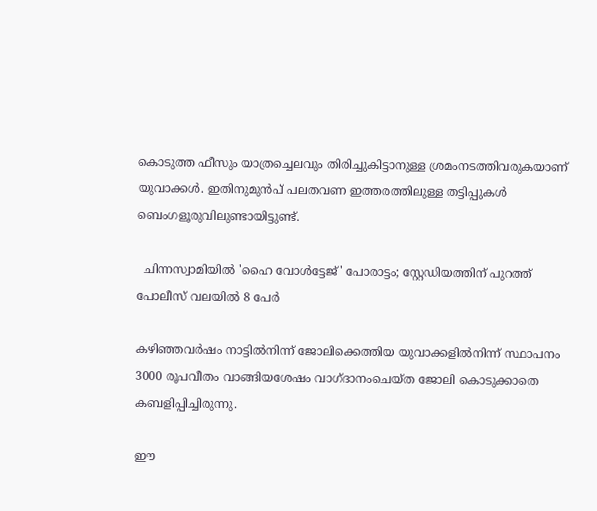കൊടുത്ത ഫീസും യാത്രച്ചെലവും തിരിച്ചുകിട്ടാനുള്ള ശ്രമംനടത്തിവരുകയാണ് യുവാക്കൾ. ഇതിനുമുൻപ്‌ പലതവണ ഇത്തരത്തിലുള്ള തട്ടിപ്പുകൾ ബെംഗളൂരുവിലുണ്ടായിട്ടുണ്ട്.

  ചിന്നസ്വാമിയിൽ 'ഹൈ വോൾട്ടേജ്' പോരാട്ടം; സ്റ്റേഡിയത്തിന് പുറത്ത് പോലീസ് വലയിൽ 8 പേർ

കഴിഞ്ഞവർഷം നാട്ടിൽനിന്ന് ജോലിക്കെത്തിയ യുവാക്കളിൽനിന്ന് സ്ഥാപനം 3000 രൂപവീതം വാങ്ങിയശേഷം വാഗ്ദാനംചെയ്ത ജോലി കൊടുക്കാതെ കബളിപ്പിച്ചിരുന്നു.

ഈ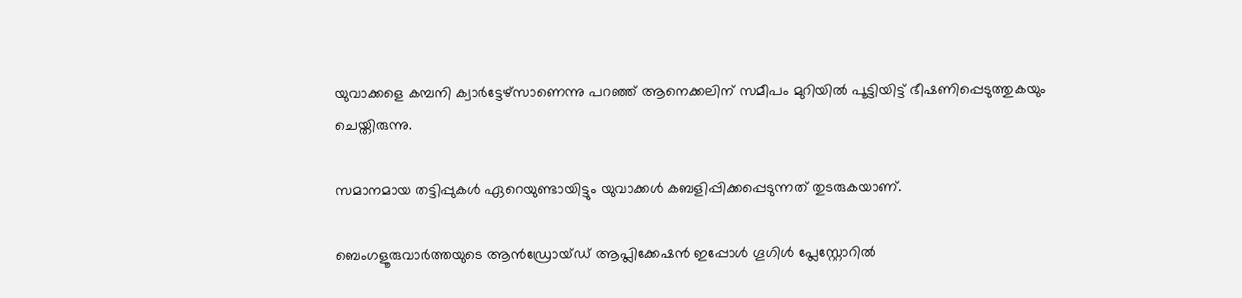യുവാക്കളെ കമ്പനി ക്വാർട്ടേഴ്‌സാണെന്നു പറഞ്ഞ് ആനെക്കലിന് സമീപം മുറിയിൽ പൂട്ടിയിട്ട് ഭീഷണിപ്പെടുത്തുകയും ചെയ്തിരുന്നു.

സമാനമായ തട്ടിപ്പുകൾ ഏറെയുണ്ടായിട്ടും യുവാക്കൾ കബളിപ്പിക്കപ്പെടുന്നത് തുടരുകയാണ്.

ബെംഗളൂരുവാർത്തയുടെ ആൻഡ്രോയ്ഡ് ആപ്ലിക്കേഷൻ ഇപ്പോൾ ഗൂഗിൾ പ്ലേസ്റ്റോറിൽ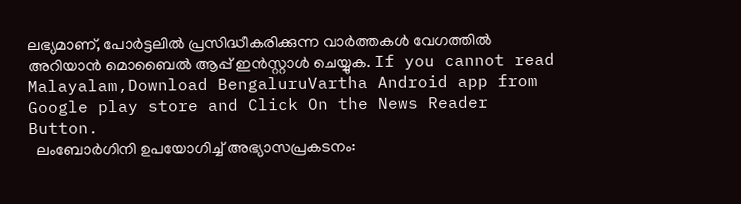ലഭ്യമാണ്, പോർട്ടലിൽ പ്രസിദ്ധീകരിക്കുന്ന വാർത്തകൾ വേഗത്തിൽ അറിയാൻ മൊബൈൽ ആപ്പ് ഇൻസ്റ്റാൾ ചെയ്യുക. If you cannot read Malayalam,Download BengaluruVartha Android app from Google play store and Click On the News Reader Button.
  ലംബോർഗിനി ഉപയോഗിച്ച് അഭ്യാസപ്രകടനം: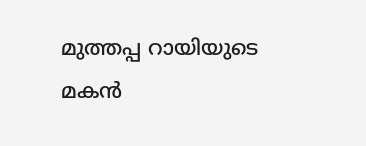മുത്തപ്പ റായിയുടെ മകൻ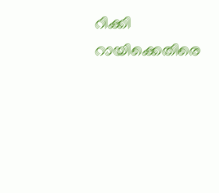റിക്കി റായിക്കെതിരെ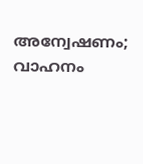അന്വേഷണം; വാഹനം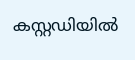കസ്റ്റഡിയിൽ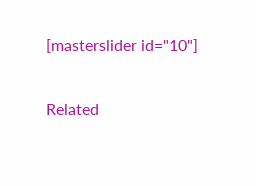[masterslider id="10"]

Related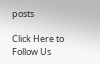posts

Click Here to Follow Us